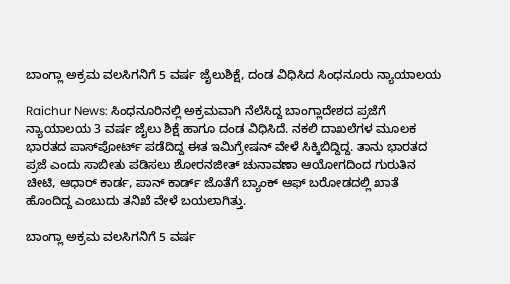ಬಾಂಗ್ಲಾ ಅಕ್ರಮ ವಲಸಿಗನಿಗೆ 5 ವರ್ಷ ಜೈಲುಶಿಕ್ಷೆ, ದಂಡ ವಿಧಿಸಿದ ಸಿಂಧನೂರು ನ್ಯಾಯಾಲಯ

Raichur News: ಸಿಂಧನೂರಿನಲ್ಲಿ ಅಕ್ರಮವಾಗಿ ನೆಲೆಸಿದ್ದ ಬಾಂಗ್ಲಾದೇಶದ ಪ್ರಜೆಗೆ ನ್ಯಾಯಾಲಯ 3 ವರ್ಷ ಜೈಲು ಶಿಕ್ಷೆ ಹಾಗೂ ದಂಡ ವಿಧಿಸಿದೆ. ನಕಲಿ ದಾಖಲೆಗಳ ಮೂಲಕ ಭಾರತದ ಪಾಸ್‌ಪೋರ್ಟ್ ಪಡೆದಿದ್ದ ಈತ ಇಮಿಗ್ರೇಷನ್ ವೇಳೆ ಸಿಕ್ಕಿಬಿದ್ದಿದ್ದ. ತಾನು ಭಾರತದ ಪ್ರಜೆ ಎಂದು ಸಾಬೀತು ಪಡಿಸಲು ಶೋರನಜೀತ್ ಚುನಾವಣಾ ಆಯೋಗದಿಂದ ಗುರುತಿನ ಚೀಟಿ, ಆಧಾರ್ ಕಾರ್ಡ, ಪಾನ್ ಕಾರ್ಡ್ ಜೊತೆಗೆ ಬ್ಯಾಂಕ್ ಆಫ್ ಬರೋಡದಲ್ಲಿ ಖಾತೆ ಹೊಂದಿದ್ದ ಎಂಬುದು ತನಿಖೆ ವೇಳೆ ಬಯಲಾಗಿತ್ತು.

ಬಾಂಗ್ಲಾ ಅಕ್ರಮ ವಲಸಿಗನಿಗೆ 5 ವರ್ಷ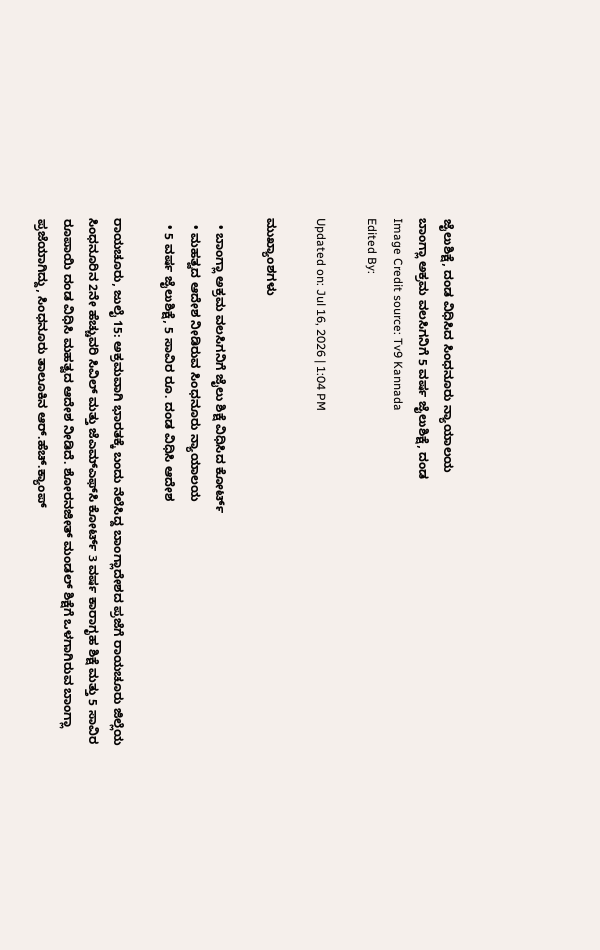ಜೈಲುಶಿಕ್ಷೆ, ದಂಡ ವಿಧಿಸಿದ ಸಿಂಧನೂರು ನ್ಯಾಯಾಲಯ
ಬಾಂಗ್ಲಾ ಅಕ್ರಮ ವಲಸಿಗನಿಗೆ 5 ವರ್ಷ ಜೈಲುಶಿಕ್ಷೆ, ದಂಡ
Image Credit source: Tv9 Kannada
Edited By:

Updated on: Jul 16, 2026 | 1:04 PM

ಮುಖ್ಯಾಂಶಗಳು

  • ಬಾಂಗ್ಲಾ ಅಕ್ರಮ ವಲಸಿಗನಿಗೆ ಜೈಲು ಶಿಕ್ಷೆ ವಿಧಿಸಿದ ಕೋರ್ಟ್
  • ಮಹತ್ವದ ಆದೇಶ ನೀಡಿರುವ ಸಿಂಧನೂರು ನ್ಯಾಯಾಲಯ
  • 5 ವರ್ಷ ಜೈಲುಶಿಕ್ಷೆ, 5 ಸಾವಿರ ರೂ. ದಂಡ ವಿಧಿಸಿ ಆದೇಶ

ರಾಯಚೂರು, ಜುಲೈ 15: ಅಕ್ರಮವಾಗಿ ಭಾರತಕ್ಕೆ ಬಂದು ನೆಲೆಸಿದ್ದ ಬಾಂಗ್ಲಾದೇಶದ ಪ್ರಜೆಗೆ ರಾಯಚೂರು ಜಿಲ್ಲೆಯ ಸಿಂಧನೂರಿನ 2ನೇ ಹೆಚ್ಚುವರಿ ಸಿವಿಲ್ ಮತ್ತು ಜೆಎಮ್ಎಫ್‌ಸಿ ಕೋರ್ಟ್ 3 ವರ್ಷ ಕಾರಾಗೃಹ ಶಿಕ್ಷೆ ಮತ್ತು 5 ಸಾವಿರ ರೂಪಾಯಿ ದಂಡ ವಿಧಿಸಿ ಮಹತ್ವದ ಆದೇಶ ನೀಡಿದೆ. ಶೋರನಜೀತ್ ಮಂಡಲ್ ಶಿಕ್ಷೆಗೆ ಒಳಗಾಗಿರುವ ಬಾಂಗ್ಲಾ ಪ್ರಜೆಯಾಗಿದ್ದು, ಸಿಂಧನೂರು ತಾಲೂಕಿನ ಆ‌ರ್.ಹೆಚ್.ಕ್ಯಾಂಪ್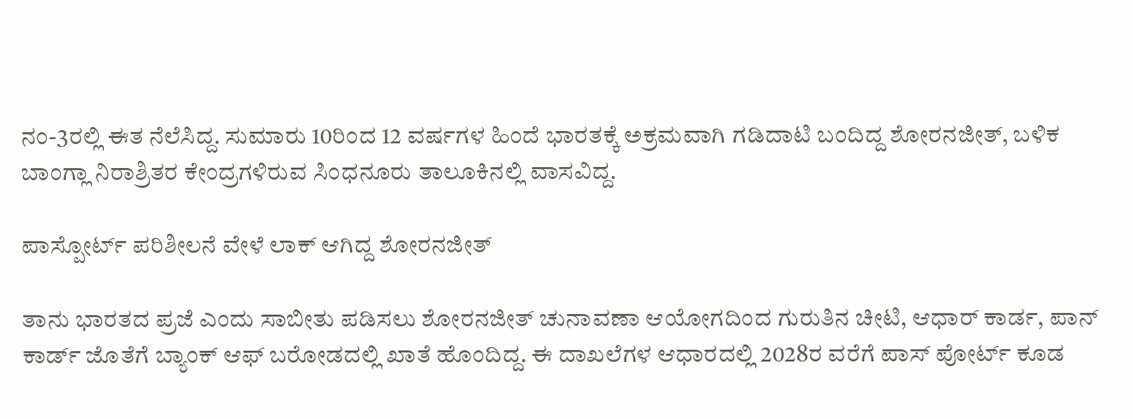ನಂ-3ರಲ್ಲಿ ಈತ ನೆಲೆಸಿದ್ದ. ಸುಮಾರು 10ರಿಂದ 12 ವರ್ಷಗಳ ಹಿಂದೆ ಭಾರತಕ್ಕೆ ಅಕ್ರಮವಾಗಿ ಗಡಿದಾಟಿ ಬಂದಿದ್ದ ಶೋರನಜೀತ್, ಬಳಿಕ ಬಾಂಗ್ಲಾ ನಿರಾಶ್ರಿತರ ಕೇಂದ್ರಗಳಿರುವ ಸಿಂಧನೂರು ತಾಲೂಕಿನಲ್ಲಿ ವಾಸವಿದ್ದ.

ಪಾಸ್ಪೋರ್ಟ್ ಪರಿಶೀಲನೆ ವೇಳೆ ಲಾಕ್ ಆಗಿದ್ದ ಶೋರನಜೀತ್

ತಾನು ಭಾರತದ ಪ್ರಜೆ ಎಂದು ಸಾಬೀತು ಪಡಿಸಲು ಶೋರನಜೀತ್ ಚುನಾವಣಾ ಆಯೋಗದಿಂದ ಗುರುತಿನ ಚೀಟಿ, ಆಧಾರ್ ಕಾರ್ಡ, ಪಾನ್ ಕಾರ್ಡ್ ಜೊತೆಗೆ ಬ್ಯಾಂಕ್ ಆಫ್ ಬರೋಡದಲ್ಲಿ ಖಾತೆ ಹೊಂದಿದ್ದ. ಈ ದಾಖಲೆಗಳ ಆಧಾರದಲ್ಲಿ 2028ರ ವರೆಗೆ ಪಾಸ್ ಪೋರ್ಟ್ ಕೂಡ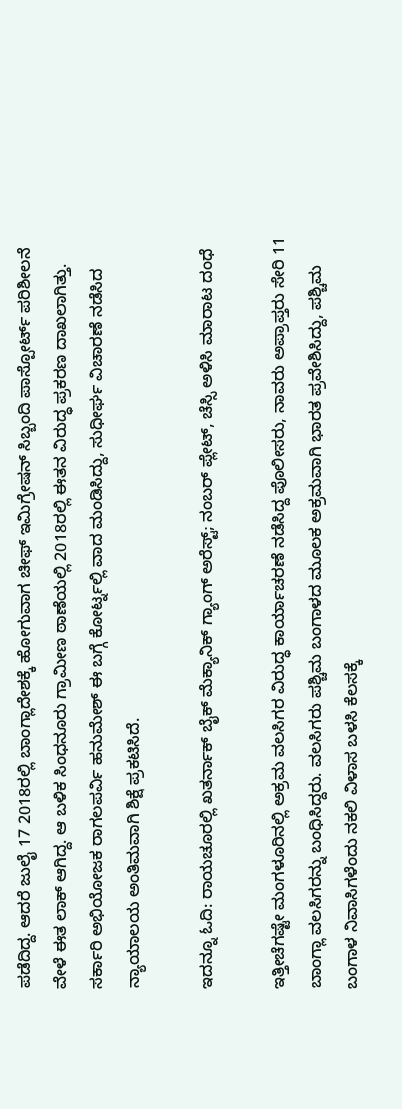ಪಡೆದಿದ್ದ. ಆದರೆ ಜುಲೈ 17 2018ರಲ್ಲಿ ಬಾಂಗ್ಲಾದೇಶಕ್ಕೆ ಹೋಗುವಾಗ ಚೀಫ್ ಇಮಿಗ್ರೇಷನ್ ಸಿಬ್ಬಂದಿ ಪಾಸ್ಪೋರ್ಟ್ ಪರಿಶೀಲನೆ ವೇಳೆ ಈತ ಲಾಕ್ ಆಗಿದ್ದ. ಆ ಬಳಿಕ ಸಿಂಧನೂರು ಗ್ರಾಮೀಣ ಠಾಣೆಯಲ್ಲಿ 2018ರಲ್ಲಿ ಈತನ ವಿರುದ್ಧ ಪ್ರಕರಣ ದಾಖಲಾಗಿತ್ತು. ಸರ್ಕಾರಿ ಅಭಿಯೋಜಕ ರಾಗಲಪರ್ವಿ ಹನುಮೇಶ್ ಈ ಬಗ್ಗೆ ಕೋರ್ಟ್ನಲ್ಲಿ ವಾದ ಮಂಡಿಸಿದ್ದು, ಸುಧೀರ್ಘ ವಿಚಾರಣೆ ನಡೆಸಿದ ನ್ಯಾಯಾಲಯ ಅಂತಿಮವಾಗಿ ಶಿಕ್ಷೆ ಪ್ರಕಟಿಸಿದೆ.

ಇದನ್ನೂ ಓದಿ: ರಾಯಚೂರಲ್ಲಿ ಖತರ್ನಾಕ್ ಬೈಕ್ ಮೆಕ್ಯಾನಿಕ್ ಗ್ಯಾಂಗ್ ಅರೆಸ್ಟ್; ನಂಬರ್ ಪ್ಲೇಟ್, ಚೆಸ್ಸಿ ಅಳಿಸಿ ಮಾರಾಟ ದಂಧೆ

ಇತ್ತೀಚೆಗಷ್ಟೇ ಮಂಗಳೂರಿನಲ್ಲಿ ಅಕ್ರಮ ವಲಸಿಗರ ವಿರುದ್ಧ ಕಾರ್ಯಾಚರಣೆ ನಡೆಸಿದ್ದ ಪೊಲೀಸರು, ನಾವರು ಅಪ್ರಾಪ್ತರು ಸೇರಿ 11 ಬಾಂಗ್ಲಾ ವಲಸಿಗರನ್ನು ಬಂಧಿಸಿದ್ದರು. ವಲಸಿಗರು ಪಶ್ಚಿಮ ಬಂಗಾಳದ ಮೂಲಕ ಅಕ್ರಮವಾಗಿ ಭಾರತ ಪ್ರವೇಶಿಸಿದ್ದು, ಪಶ್ಚಿಮ ಬಂಗಾಳ ನಿವಾಸಿಗಳೆಂದು ನಕಲಿ ವಿಳಾಸ ಬಳಸಿ ಕೆಲಸಕ್ಕೆ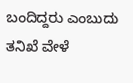ಬಂದಿದ್ದರು ಎಂಬುದು ತನಿಖೆ ವೇಳೆ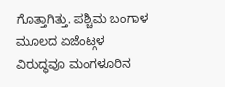ಗೊತ್ತಾಗಿತ್ತು. ಪಶ್ಚಿಮ ಬಂಗಾಳ ಮೂಲದ ಏಜೆಂಟ್ಗಳ ವಿರುದ್ಧವೂ ಮಂಗಳೂರಿನ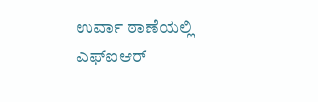ಉರ್ವಾ ಠಾಣೆಯಲ್ಲಿ ಎಫ್ಐಆರ್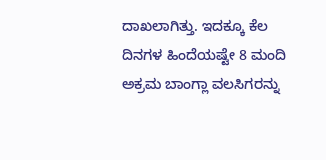ದಾಖಲಾಗಿತ್ತು. ಇದಕ್ಕೂ ಕೆಲ ದಿನಗಳ ಹಿಂದೆಯಷ್ಟೇ 8 ಮಂದಿ ಅಕ್ರಮ ಬಾಂಗ್ಲಾ ವಲಸಿಗರನ್ನು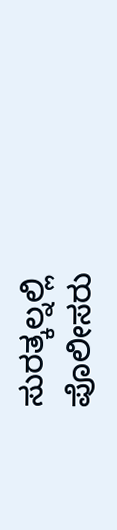ಸುರತ್ಕಲ್ನಲ್ಲಿ ಪೊಲೀಸರು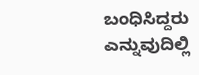ಬಂಧಿಸಿದ್ದರು ಎನ್ನುವುದಿಲ್ಲಿ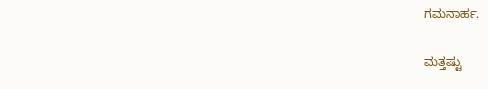ಗಮನಾರ್ಹ.

ಮತ್ತಷ್ಟು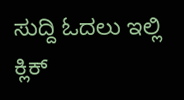ಸುದ್ದಿ ಓದಲು ಇಲ್ಲಿ ಕ್ಲಿಕ್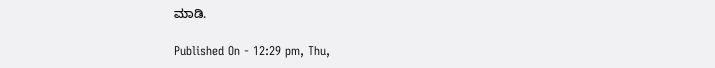ಮಾಡಿ.

Published On - 12:29 pm, Thu,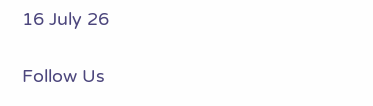16 July 26

Follow Us